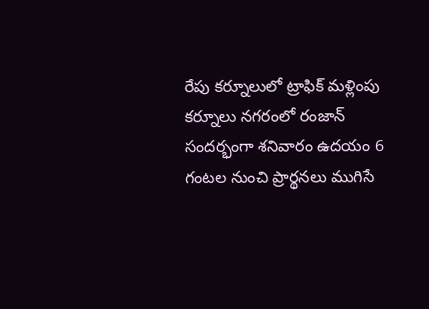రేపు కర్నూలులో ట్రాఫిక్ మళ్లింపు
కర్నూలు నగరంలో రంజాన్ సందర్భంగా శనివారం ఉదయం 6 గంటల నుంచి ప్రార్థనలు ముగిసే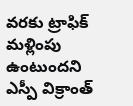వరకు ట్రాఫిక్ మళ్లింపు ఉంటుందని ఎస్పీ విక్రాంత్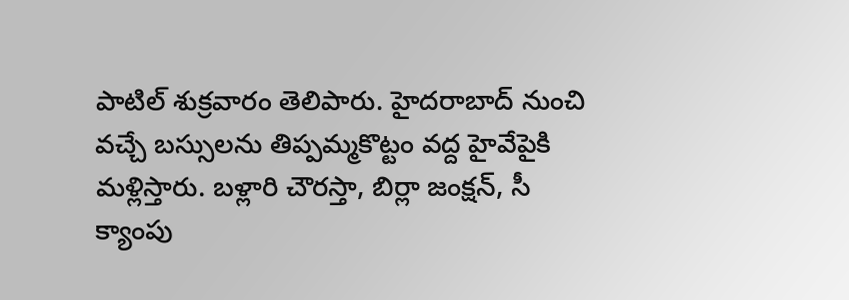పాటిల్ శుక్రవారం తెలిపారు. హైదరాబాద్ నుంచి వచ్చే బస్సులను తిప్పమ్మకొట్టం వద్ద హైవేపైకి మళ్లిస్తారు. బళ్లారి చౌరస్తా, బిర్లా జంక్షన్, సీ క్యాంపు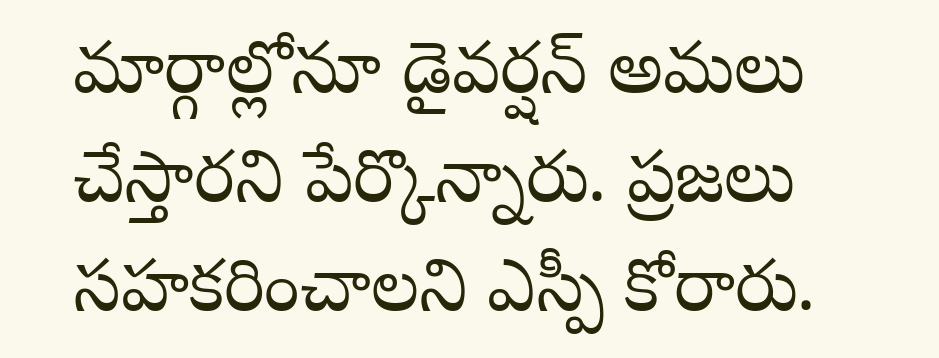మార్గాల్లోనూ డైవర్షన్ అమలు చేస్తారని పేర్కొన్నారు. ప్రజలు సహకరించాలని ఎస్పీ కోరారు.